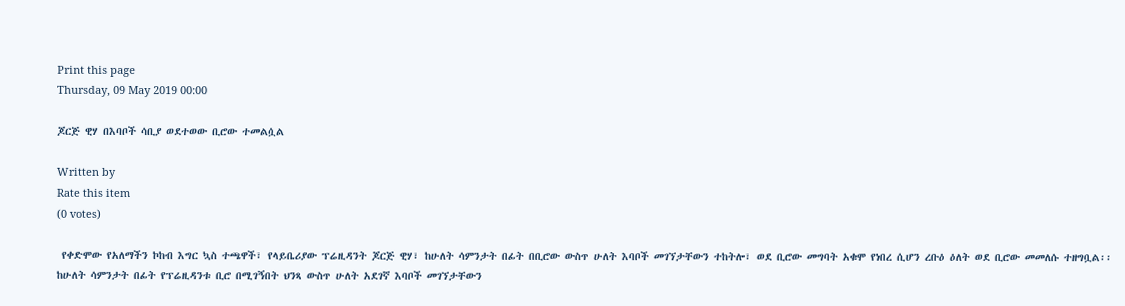Print this page
Thursday, 09 May 2019 00:00

ጆርጅ ዊሃ በእባቦች ሳቢያ ወደተወው ቢሮው ተመልሷል

Written by
Rate this item
(0 votes)

 የቀድሞው የአለማችን ኮከብ እግር ኳስ ተጫዋች፣ የላይቤሪያው ፕሬዚዳንት ጆርጅ ዊሃ፣ ከሁለት ሳምንታት በፊት በቢሮው ውስጥ ሁለት እባቦች መገኘታቸውን ተከትሎ፣ ወደ ቢሮው መግባት አቁሞ የነበረ ሲሆን ረቡዕ ዕለት ወደ ቢሮው መመለሱ ተዘግቧል፡፡
ከሁለት ሳምንታት በፊት የፕሬዚዳንቱ ቢሮ በሚገኝበት ህንጻ ውስጥ ሁለት አደገኛ እባቦች መገኘታቸውን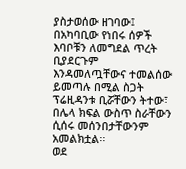ያስታወሰው ዘገባው፤ በአካባቢው የነበሩ ሰዎች እባቦቹን ለመግደል ጥረት ቢያደርጉም እንዳመለጧቸውና ተመልሰው ይመጣሉ በሚል ስጋት ፕሬዚዳንቱ ቢሯቸውን ትተው፣ በሌላ ክፍል ውስጥ ስራቸውን ሲሰሩ መሰንበታቸውንም አመልክቷል፡፡
ወደ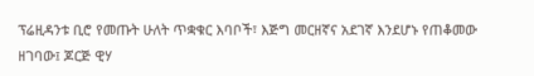ፕሬዚዳንቱ ቢሮ የመጡት ሁለት ጥቋቁር እባቦች፣ እጅግ መርዘኛና አደገኛ እንደሆኑ የጠቆመው ዘገባው፤ ጆርጅ ዊሃ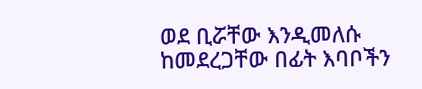ወደ ቢሯቸው እንዲመለሱ ከመደረጋቸው በፊት እባቦችን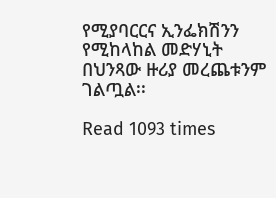የሚያባርርና ኢንፌክሽንን የሚከላከል መድሃኒት በህንጻው ዙሪያ መረጨቱንም ገልጧል፡፡

Read 1093 times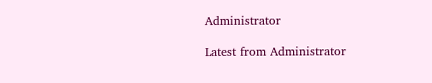Administrator

Latest from Administrator